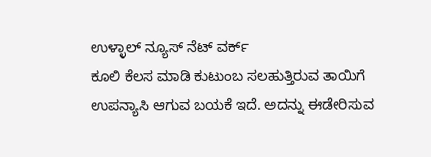ಉಳ್ಳಾಲ್ ನ್ಯೂಸ್ ನೆಟ್ ವರ್ಕ್
ಕೂಲಿ ಕೆಲಸ ಮಾಡಿ ಕುಟುಂಬ ಸಲಹುತ್ತಿರುವ ತಾಯಿಗೆ ಉಪನ್ಯಾಸಿ ಆಗುವ ಬಯಕೆ ಇದೆ. ಅದನ್ನು ಈಡೇರಿಸುವ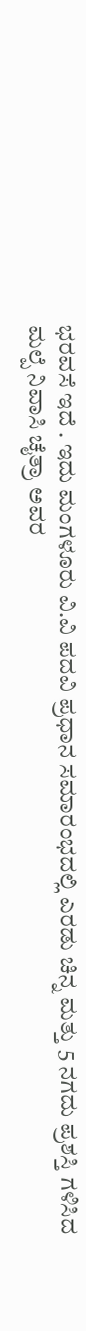ಭರವಸೆ ಇದೆ . ಇದು ಮಂಗಳೂರು ವಿ.ವಿ ಪದವಿ ಪ್ರಧಾನ ಸಮಾರಂಭದಲ್ಲಿ ಎರಡು ಚಿನ್ನ ಮತ್ತು 5 ನಗದು ಪ್ರಶಸ್ತಿ ಗಳಿಸಿದ ಮಲ್ಪೆ ನಿವಾಸಿ ಚೈತ್ರಾ ಅವರ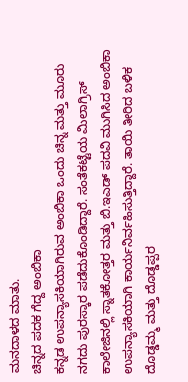ಮನದಾಳದ ಮಾತು.
ಚಿನ್ನದ ಪದಕ ಗೆದ್ದ ಅಂಬಿಕಾ
ಕನ್ನಡ ಉಪನ್ಯಾಸಕಿಯಾಗಿರುವ ಅಂಬಿಕಾ ಒಂದು ಚಿನ್ನ ಮತ್ತು ಮೂರು ನಗದು ಪುರಸ್ಕಾರ ಪಡೆದುಕೊಂಡಿದ್ದಾರೆ. ಸಂತೆಕಟ್ಟೆಯ ಮಿಲಾಗ್ರಿಸ್ ಕಾಲೇಜಿನಲ್ಲಿ ಸ್ನಾತಕೋತ್ತರ ಮತ್ತು ಬಿ.ಇಎಡ್ ಪದವಿ ಮುಗಿಸಿದ ಅಂಬಿಕಾ ಉಪನ್ಯಾಸಕಿಯಾಗಿ ಕಾರ್ಯನಿರ್ವಹಿಸುತ್ತಿದ್ದಾರೆ. ತಾಯಿ ತೀರಿದ ಬಳಿಕ ದೊಡ್ಡಮ್ಮ ಮತ್ತು ದೊಡ್ಡಪ್ಪರ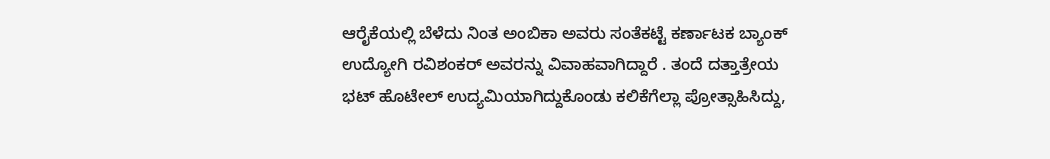ಆರೈಕೆಯಲ್ಲಿ ಬೆಳೆದು ನಿಂತ ಅಂಬಿಕಾ ಅವರು ಸಂತೆಕಟ್ಟೆ ಕರ್ಣಾಟಕ ಬ್ಯಾಂಕ್ ಉದ್ಯೋಗಿ ರವಿಶಂಕರ್ ಅವರನ್ನು ವಿವಾಹವಾಗಿದ್ದಾರೆ . ತಂದೆ ದತ್ತಾತ್ರೇಯ ಭಟ್ ಹೊಟೇಲ್ ಉದ್ಯಮಿಯಾಗಿದ್ದುಕೊಂಡು ಕಲಿಕೆಗೆಲ್ಲಾ ಪ್ರೋತ್ಸಾಹಿಸಿದ್ದು,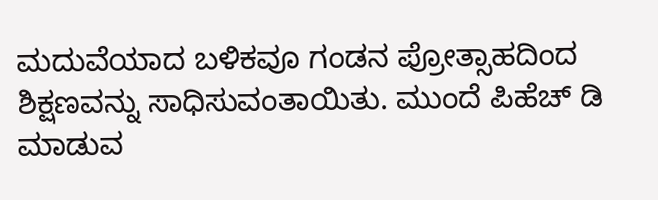ಮದುವೆಯಾದ ಬಳಿಕವೂ ಗಂಡನ ಪ್ರೋತ್ಸಾಹದಿಂದ ಶಿಕ್ಷಣವನ್ನು ಸಾಧಿಸುವಂತಾಯಿತು. ಮುಂದೆ ಪಿಹೆಚ್ ಡಿ ಮಾಡುವ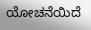ಯೋಚನೆಯಿದೆ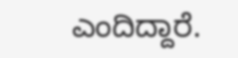ಎಂದಿದ್ದಾರೆ.